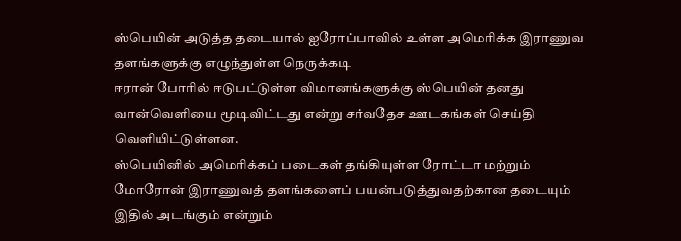ஸ்பெயின் அடுத்த தடையால் ஐரோப்பாவில் உள்ள அமெரிக்க இராணுவ தளங்களுக்கு எழுந்துள்ள நெருக்கடி
ஈரான் போரில் ஈடுபட்டுள்ள விமானங்களுக்கு ஸ்பெயின் தனது வான்வெளியை மூடிவிட்டது என்று சர்வதேச ஊடகங்கள் செய்தி வெளியிட்டுள்ளன.
ஸ்பெயினில் அமெரிக்கப் படைகள் தங்கியுள்ள ரோட்டா மற்றும் மோரோன் இராணுவத் தளங்களைப் பயன்படுத்துவதற்கான தடையும் இதில் அடங்கும் என்றும்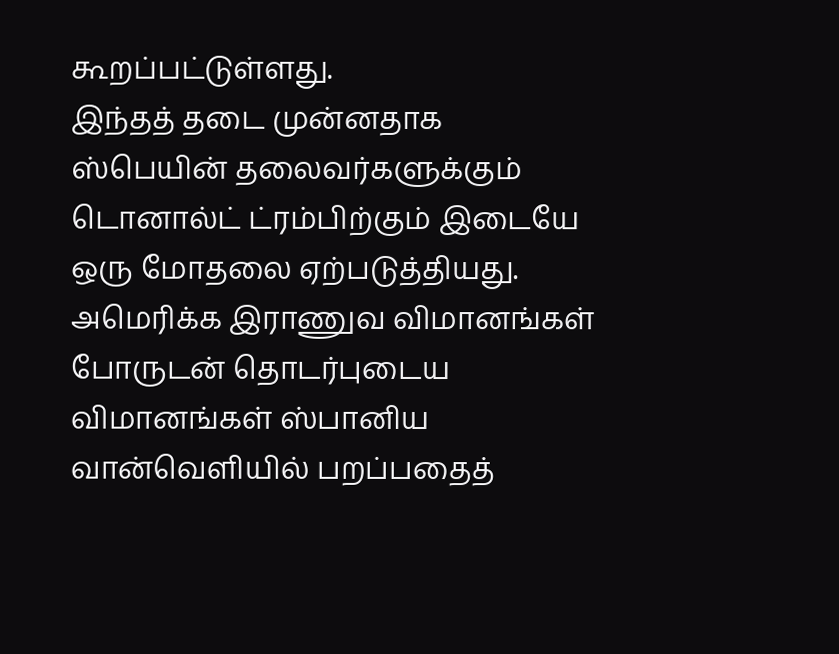கூறப்பட்டுள்ளது.
இந்தத் தடை முன்னதாக ஸ்பெயின் தலைவர்களுக்கும் டொனால்ட் ட்ரம்பிற்கும் இடையே ஒரு மோதலை ஏற்படுத்தியது.
அமெரிக்க இராணுவ விமானங்கள்
போருடன் தொடர்புடைய விமானங்கள் ஸ்பானிய வான்வெளியில் பறப்பதைத்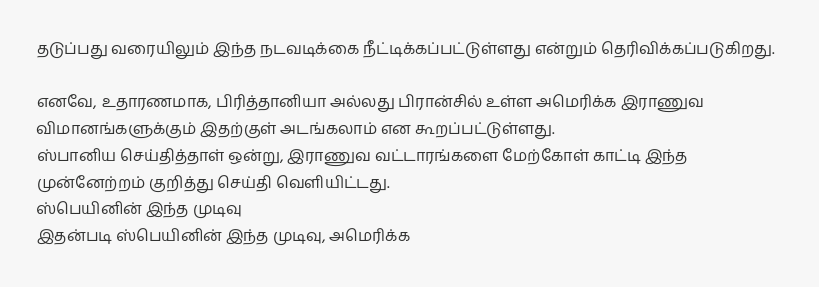தடுப்பது வரையிலும் இந்த நடவடிக்கை நீட்டிக்கப்பட்டுள்ளது என்றும் தெரிவிக்கப்படுகிறது.

எனவே, உதாரணமாக, பிரித்தானியா அல்லது பிரான்சில் உள்ள அமெரிக்க இராணுவ விமானங்களுக்கும் இதற்குள் அடங்கலாம் என கூறப்பட்டுள்ளது.
ஸ்பானிய செய்தித்தாள் ஒன்று, இராணுவ வட்டாரங்களை மேற்கோள் காட்டி இந்த முன்னேற்றம் குறித்து செய்தி வெளியிட்டது.
ஸ்பெயினின் இந்த முடிவு
இதன்படி ஸ்பெயினின் இந்த முடிவு, அமெரிக்க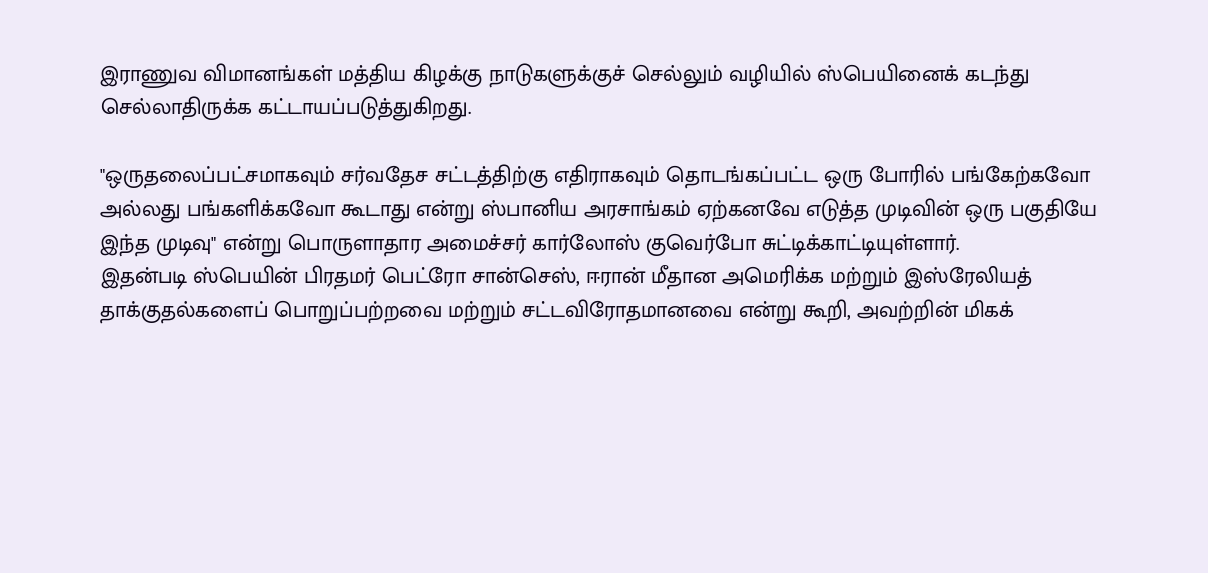இராணுவ விமானங்கள் மத்திய கிழக்கு நாடுகளுக்குச் செல்லும் வழியில் ஸ்பெயினைக் கடந்து செல்லாதிருக்க கட்டாயப்படுத்துகிறது.

"ஒருதலைப்பட்சமாகவும் சர்வதேச சட்டத்திற்கு எதிராகவும் தொடங்கப்பட்ட ஒரு போரில் பங்கேற்கவோ அல்லது பங்களிக்கவோ கூடாது என்று ஸ்பானிய அரசாங்கம் ஏற்கனவே எடுத்த முடிவின் ஒரு பகுதியே இந்த முடிவு" என்று பொருளாதார அமைச்சர் கார்லோஸ் குவெர்போ சுட்டிக்காட்டியுள்ளார்.
இதன்படி ஸ்பெயின் பிரதமர் பெட்ரோ சான்செஸ், ஈரான் மீதான அமெரிக்க மற்றும் இஸ்ரேலியத் தாக்குதல்களைப் பொறுப்பற்றவை மற்றும் சட்டவிரோதமானவை என்று கூறி, அவற்றின் மிகக்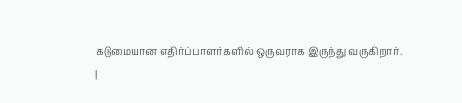கடுமையான எதிர்ப்பாளர்களில் ஒருவராக இருந்து வருகிறார்.
|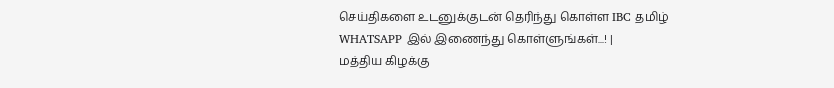செய்திகளை உடனுக்குடன் தெரிந்து கொள்ள IBC தமிழ் WHATSAPP இல் இணைந்து கொள்ளுங்கள்...! |
மத்திய கிழக்கு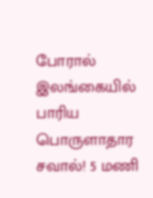போரால் இலங்கையில் பாரிய பொருளாதார சவால்! 5 மணி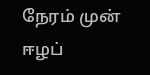நேரம் முன்
ஈழப்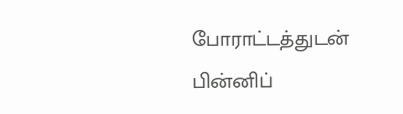போராட்டத்துடன் பின்னிப்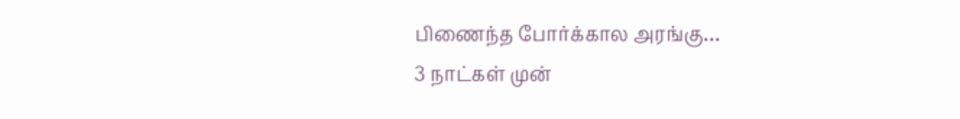பிணைந்த போர்க்கால அரங்கு…
3 நாட்கள் முன்